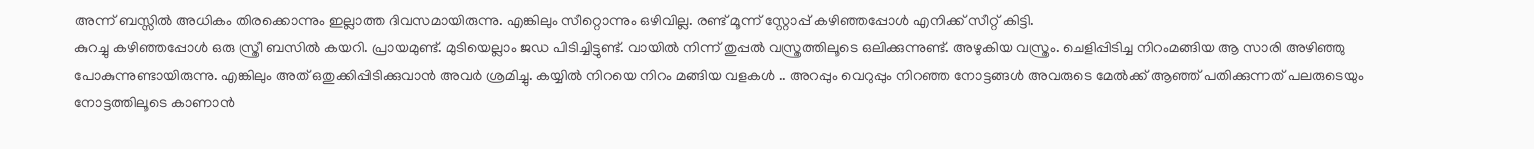അന്ന് ബസ്സിൽ അധികം തിരക്കൊന്നും ഇല്ലാത്ത ദിവസമായിരുന്നു. എങ്കിലും സീറ്റൊന്നും ഒഴിവില്ല. രണ്ട് മൂന്ന് സ്റ്റോപ്പ് കഴിഞ്ഞപ്പോൾ എനിക്ക് സീറ്റ് കിട്ടി.
കുറച്ചു കഴിഞ്ഞപ്പോൾ ഒരു സ്ത്രീ ബസിൽ കയറി. പ്രായമുണ്ട്. മുടിയെല്ലാം ജഡ പിടിച്ചിട്ടുണ്ട്. വായിൽ നിന്ന് തുപ്പൽ വസ്ത്രത്തിലൂടെ ഒലിക്കുന്നുണ്ട്. അഴുകിയ വസ്ത്രം. ചെളിപ്പിടിച്ച നിറംമങ്ങിയ ആ സാരി അഴിഞ്ഞു പോകുന്നുണ്ടായിരുന്നു. എങ്കിലും അത് ഒതുക്കിപ്പിടിക്കുവാൻ അവർ ശ്രമിച്ചു. കയ്യിൽ നിറയെ നിറം മങ്ങിയ വളകൾ .. അറപ്പും വെറുപ്പും നിറഞ്ഞ നോട്ടങ്ങൾ അവരുടെ മേൽക്ക് ആഞ്ഞ് പതിക്കുന്നത് പലരുടെയും നോട്ടത്തിലൂടെ കാണാൻ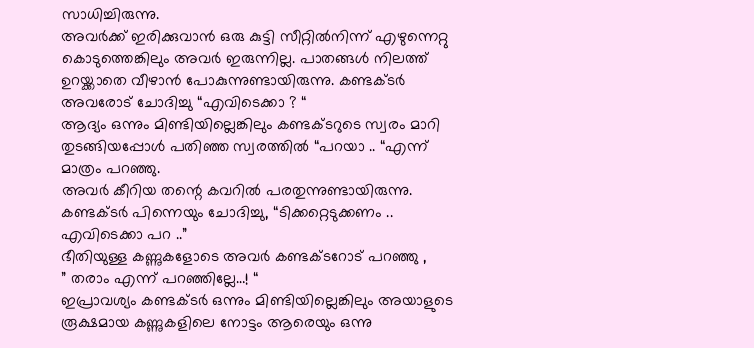സാധിച്ചിരുന്നു.
അവർക്ക് ഇരിക്കുവാൻ ഒരു കുട്ടി സീറ്റിൽനിന്ന് എഴുന്നെറ്റു കൊടുത്തെങ്കിലും അവർ ഇരുന്നില്ല. പാതങ്ങൾ നിലത്ത് ഉറയ്ക്കാതെ വീഴാൻ പോകുന്നുണ്ടായിരുന്നു. കണ്ടക്ടർ അവരോട് ചോദിച്ചു “എവിടെക്കാ ? “
ആദ്യം ഒന്നും മിണ്ടിയില്ലെങ്കിലും കണ്ടക്ടറുടെ സ്വരം മാറി തുടങ്ങിയപ്പോൾ പതിഞ്ഞ സ്വരത്തിൽ “പറയാ .. “എന്ന് മാത്രം പറഞ്ഞു.
അവർ കീറിയ തന്റെ കവറിൽ പരതുന്നുണ്ടായിരുന്നു.
കണ്ടക്ടർ പിന്നെയും ചോദിച്ചു, “ടിക്കറ്റെടുക്കണം .. എവിടെക്കാ പറ ..”
ഭീതിയുള്ള കണ്ണുകളോടെ അവർ കണ്ടക്ടറോട് പറഞ്ഞു ,
” തരാം എന്ന് പറഞ്ഞില്ലേ…! “
ഇപ്രാവശ്യം കണ്ടക്ടർ ഒന്നും മിണ്ടിയില്ലെങ്കിലും അയാളുടെ രൂക്ഷമായ കണ്ണുകളിലെ നോട്ടം ആരെയും ഒന്നു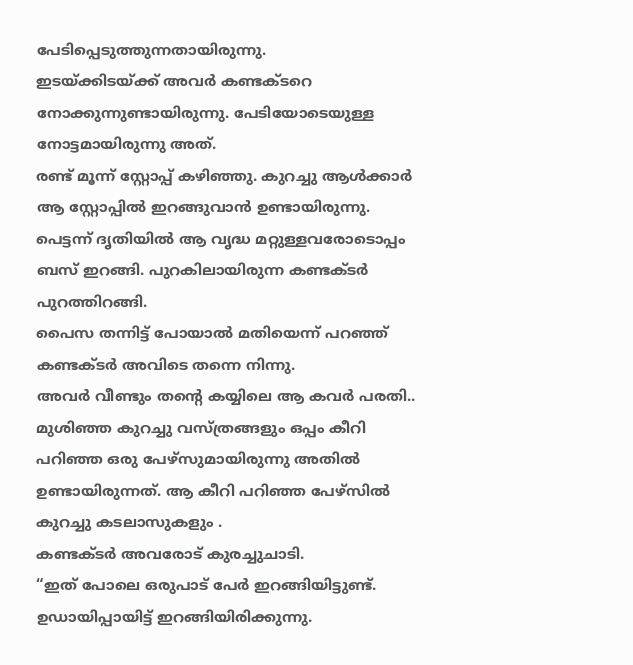പേടിപ്പെടുത്തുന്നതായിരുന്നു.
ഇടയ്ക്കിടയ്ക്ക് അവർ കണ്ടക്ടറെ നോക്കുന്നുണ്ടായിരുന്നു. പേടിയോടെയുള്ള നോട്ടമായിരുന്നു അത്.
രണ്ട് മൂന്ന് സ്റ്റോപ്പ് കഴിഞ്ഞു. കുറച്ചു ആൾക്കാർ ആ സ്റ്റോപ്പിൽ ഇറങ്ങുവാൻ ഉണ്ടായിരുന്നു. പെട്ടന്ന് ദൃതിയിൽ ആ വൃദ്ധ മറ്റുള്ളവരോടൊപ്പം ബസ് ഇറങ്ങി. പുറകിലായിരുന്ന കണ്ടക്ടർ പുറത്തിറങ്ങി.
പൈസ തന്നിട്ട് പോയാൽ മതിയെന്ന് പറഞ്ഞ് കണ്ടക്ടർ അവിടെ തന്നെ നിന്നു.
അവർ വീണ്ടും തന്റെ കയ്യിലെ ആ കവർ പരതി.. മുശിഞ്ഞ കുറച്ചു വസ്ത്രങ്ങളും ഒപ്പം കീറി പറിഞ്ഞ ഒരു പേഴ്സുമായിരുന്നു അതിൽ ഉണ്ടായിരുന്നത്. ആ കീറി പറിഞ്ഞ പേഴ്സിൽ കുറച്ചു കടലാസുകളും .
കണ്ടക്ടർ അവരോട് കുരച്ചുചാടി.
“ഇത് പോലെ ഒരുപാട് പേർ ഇറങ്ങിയിട്ടുണ്ട്. ഉഡായിപ്പായിട്ട് ഇറങ്ങിയിരിക്കുന്നു.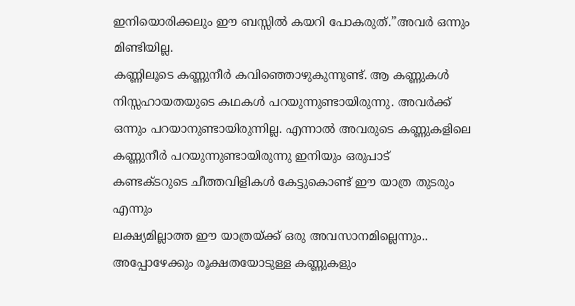ഇനിയൊരിക്കലും ഈ ബസ്സിൽ കയറി പോകരുത്.”അവർ ഒന്നും മിണ്ടിയില്ല.
കണ്ണിലൂടെ കണ്ണുനീർ കവിഞ്ഞൊഴുകുന്നുണ്ട്. ആ കണ്ണുകൾ നിസ്സഹായതയുടെ കഥകൾ പറയുന്നുണ്ടായിരുന്നു. അവർക്ക് ഒന്നും പറയാനുണ്ടായിരുന്നില്ല. എന്നാൽ അവരുടെ കണ്ണുകളിലെ കണ്ണുനീർ പറയുന്നുണ്ടായിരുന്നു ഇനിയും ഒരുപാട്
കണ്ടക്ടറുടെ ചീത്തവിളികൾ കേട്ടുകൊണ്ട് ഈ യാത്ര തുടരും എന്നും
ലക്ഷ്യമില്ലാത്ത ഈ യാത്രയ്ക്ക് ഒരു അവസാനമില്ലെന്നും..
അപ്പോഴേക്കും രൂക്ഷതയോടുള്ള കണ്ണുകളും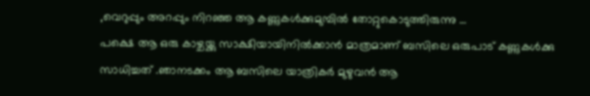,വെറുപ്പും അറപ്പും നിറഞ്ഞ ആ കണ്ണുകൾക്കുമുമ്പിൽ തോറ്റുകൊടുത്തിരുന്നു …
പക്ഷെ ആ ഒരു കാഴ്ചയ്ക്കു സാക്ഷിയായിനിൽക്കാൻ മാത്രമാണ് ബസിലെ ഒരുപാട് കണ്ണുകൾക്കു സാധിച്ചത് .ഞാനടക്കം ആ ബസിലെ യാത്രികർ മുഴുവൻ ആ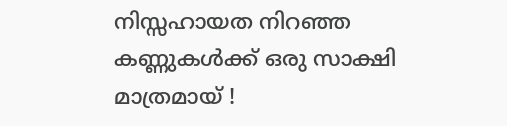നിസ്സഹായത നിറഞ്ഞ കണ്ണുകൾക്ക് ഒരു സാക്ഷി മാത്രമായ് !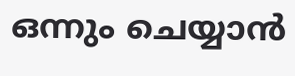ഒന്നും ചെയ്യാൻ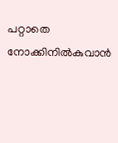പറ്റാതെ നോക്കിനിൽകുവാൻ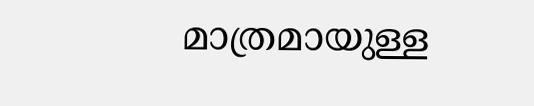മാത്രമായുള്ള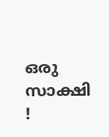ഒരു സാക്ഷി !